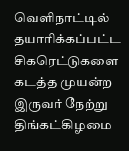வெளிநாட்டில் தயாரிக்கப்பட்ட சிகரெட்டுகளை கடத்த முயன்ற இருவர் நேற்று திங்கட்கிழமை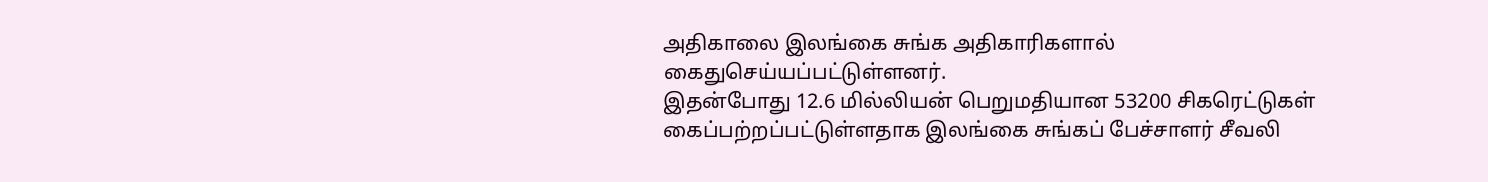அதிகாலை இலங்கை சுங்க அதிகாரிகளால் கைதுசெய்யப்பட்டுள்ளனர்.
இதன்போது 12.6 மில்லியன் பெறுமதியான 53200 சிகரெட்டுகள் கைப்பற்றப்பட்டுள்ளதாக இலங்கை சுங்கப் பேச்சாளர் சீவலி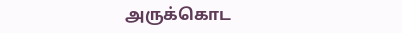அருக்கொட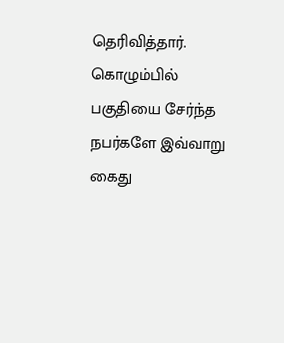தெரிவித்தார்.
கொழும்பில் பகுதியை சேர்ந்த நபர்களே இவ்வாறு கைது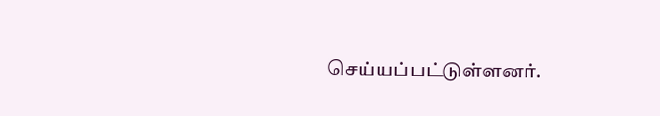செய்யப்பட்டுள்ளனர்.